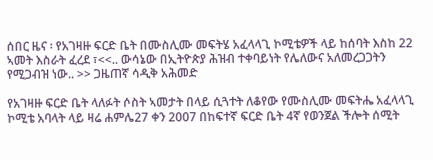ሰበር ዜና ፡ የአገዛዙ ፍርድ ቤት በሙስሊሙ መፍትሄ አፈላላጊ ኮሚቴዎች ላይ ከሰባት እስከ 22 ኣመት እስራት ፈረደ ፣<<.. ውሳኔው በኢትዮጵያ ሕዝብ ተቀባይነት የሌለውና አለመረጋጋትን የሚጋብዝ ነው.. >> ጋዜጠኛ ሳዲቅ አሕመድ

የአገዛዙ ፍርድ ቤት ላለፉት ሶስት ኣመታት በላይ ሲጓተት ለቆየው የሙስሊሙ መፍትሔ አፈላላጊ ኮሚቴ አባላት ላይ ዛሬ ሐምሌ27 ቀን 2007 በከፍተኛ ፍርድ ቤት 4ኛ የወንጀል ችሎት ሰሚት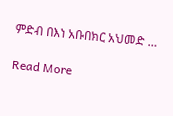ምድብ በእነ አቡበክር አህመድ …

Read More